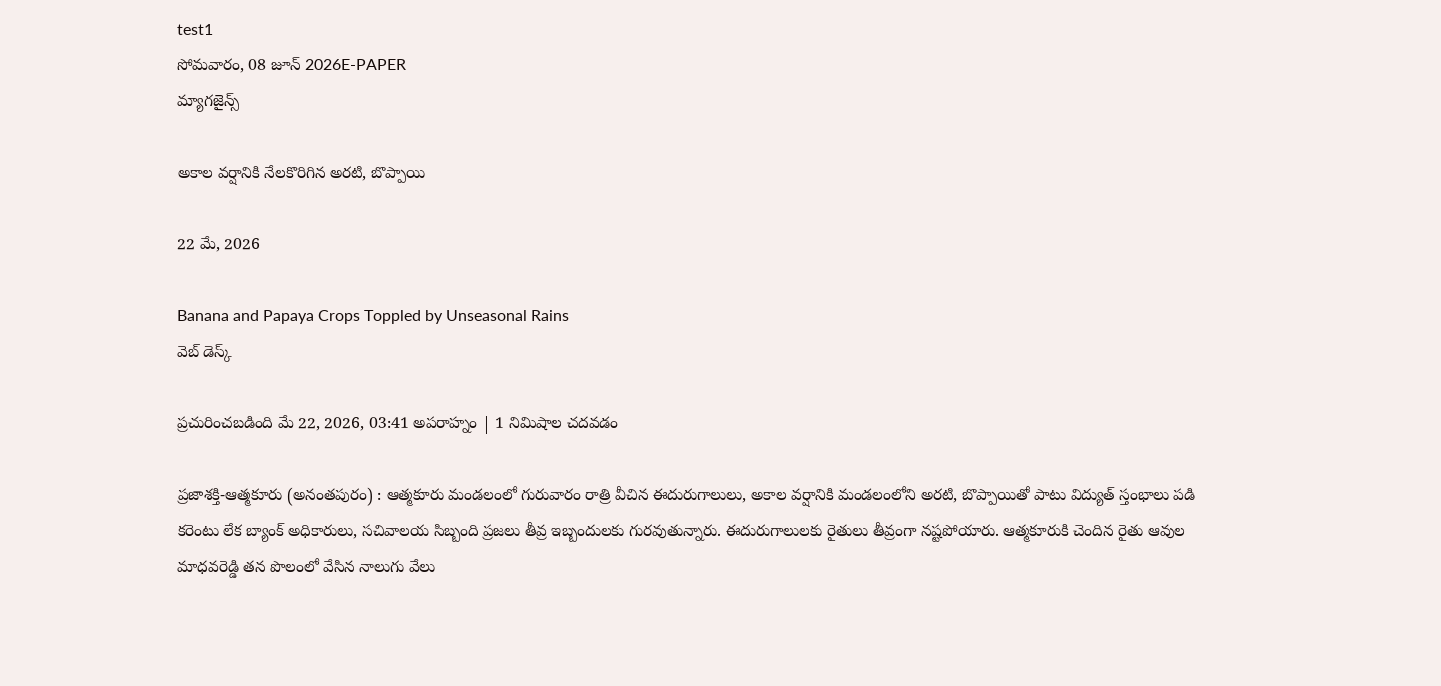test1
సోమవారం, 08 జూన్ 2026E-PAPER
మ్యాగజైన్స్

అకాల వర్షానికి నేలకొరిగిన అరటి, బొప్పాయి

22 మే, 2026

Banana and Papaya Crops Toppled by Unseasonal Rains
వెబ్ డెస్క్

ప్రచురించబడింది మే 22, 2026, 03:41 అపరాహ్నం | 1 నిమిషాల చదవడం

ప్రజాశక్తి-ఆత్మకూరు (అనంతపురం) : ఆత్మకూరు మండలంలో గురువారం రాత్రి వీచిన ఈదురుగాలులు, అకాల వర్షానికి మండలంలోని అరటి, బొప్పాయితో పాటు విద్యుత్ స్తంభాలు పడి కరెంటు లేక బ్యాంక్ అధికారులు, సచివాలయ సిబ్బంది ప్రజలు తీవ్ర ఇబ్బందులకు గురవుతున్నారు. ఈదురుగాలులకు రైతులు తీవ్రంగా నష్టపోయారు. ఆత్మకూరుకి చెందిన రైతు ఆవుల మాధవరెడ్డి తన పొలంలో వేసిన నాలుగు వేలు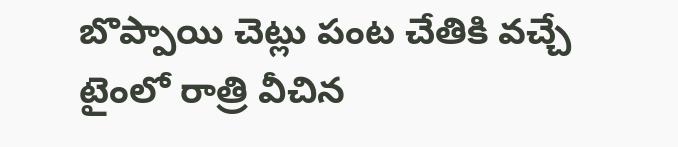బొప్పాయి చెట్లు పంట చేతికి వచ్చే టైంలో రాత్రి వీచిన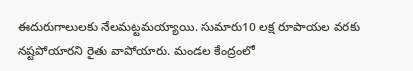ఈదురుగాలులకు నేలమట్టమయ్యాయి. సుమారు10 లక్ష రూపాయల వరకు నష్టపోయారని రైతు వాపోయారు. మండల కేంద్రంలో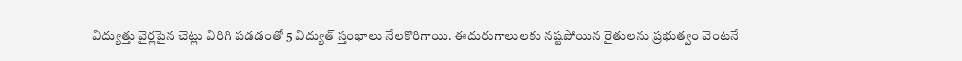విద్యుత్తు వైర్లపైన చెట్లు విరిగి పడడంతో 5 విద్యుత్ స్తంభాలు నేలకొరిగాయి. ఈదురుగాలులకు నష్టపోయిన రైతులను ప్రభుత్వం వెంటనే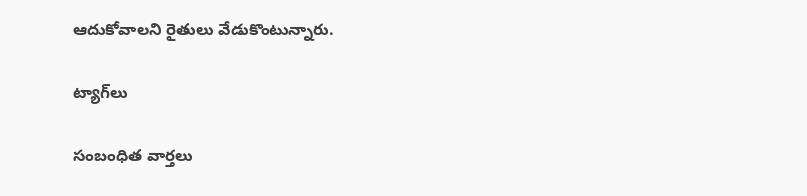ఆదుకోవాలని రైతులు వేడుకొంటున్నారు.

ట్యాగ్‌లు

సంబంధిత వార్తలు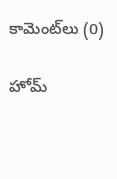కామెంట్‌లు (0)

హోమ్